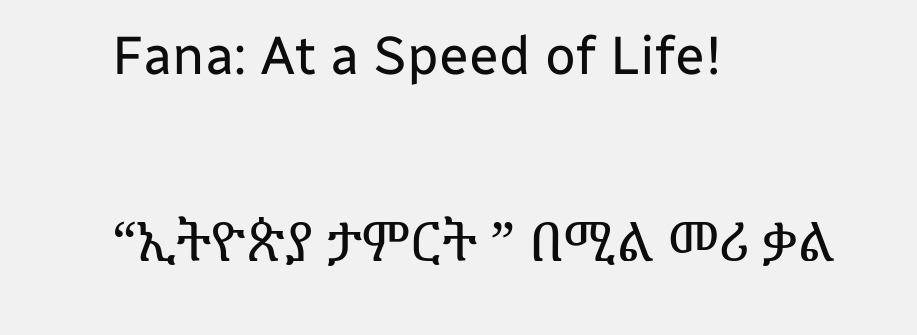Fana: At a Speed of Life!

“ኢትዮጵያ ታምርት ” በሚል መሪ ቃል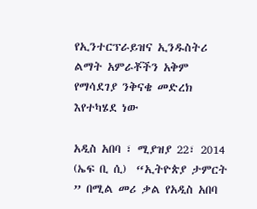የኢንተርፕራይዝና ኢንዱስትሪ ልማት አምራቾችን አቅም የማሳደገያ ንቅናቄ መድረክ  እየተካሄደ ነው

አዲስ አበባ ፣ ሚያዝያ 22፣ 2014 (ኤፍ ቢ ሲ)  “ኢትዮጵያ ታምርት ” በሚል መሪ ቃል የአዲስ አበባ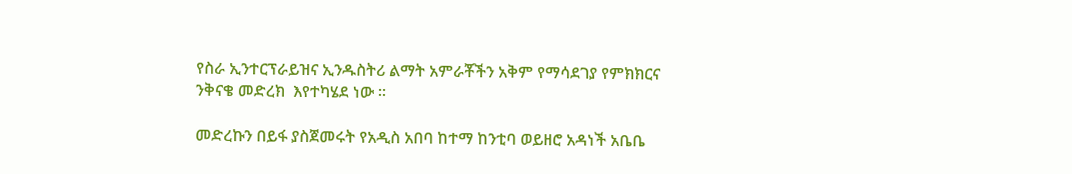የስራ ኢንተርፕራይዝና ኢንዱስትሪ ልማት አምራቾችን አቅም የማሳደገያ የምክክርና ንቅናቄ መድረክ  እየተካሄደ ነው ።

መድረኩን በይፋ ያስጀመሩት የአዲስ አበባ ከተማ ከንቲባ ወይዘሮ አዳነች አቤቤ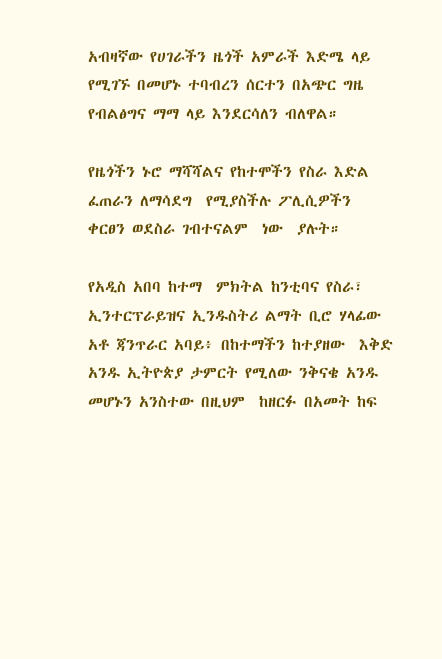አብዛኛው የሀገራችን ዜጎች አምራች እድሜ ላይ የሚገኙ በመሆኑ ተባብረን ሰርተን በአጭር ግዜ የብልፅግና ማማ ላይ እንደርሳለን ብለዋል።

የዜጎችን ኑሮ ማሻሻልና የከተሞችን የስራ እድል ፈጠራን ለማሳደግ  የሚያስችሉ ፖሊሲዎችን ቀርፀን ወደስራ ገብተናልም  ነው  ያሉት።

የአዲስ አበባ ከተማ  ምክትል ከንቲባና የስራ፣ ኢንተርፕራይዝና ኢንዱስትሪ ልማት ቢሮ ሃላፊው  አቶ ጃንጥራር አባይ፥ በከተማችን ከተያዘው  እቅድ አንዱ ኢትዮጵያ ታምርት የሚለው ንቅናቄ አንዱ መሆኑን አንስተው በዚህም  ከዘርፉ በአመት ከፍ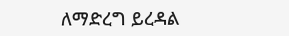ለማድረግ ይረዳል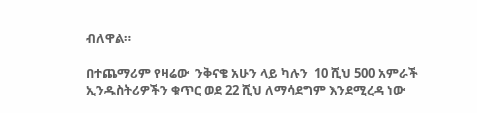ብለዋል።

በተጨማሪም የዛሬው  ንቅናቄ አሁን ላይ ካሉን  10 ሺህ 500 አምራች ኢንዱስትሪዎችን ቁጥር ወደ 22 ሺህ ለማሳደግም እንደሚረዳ ነው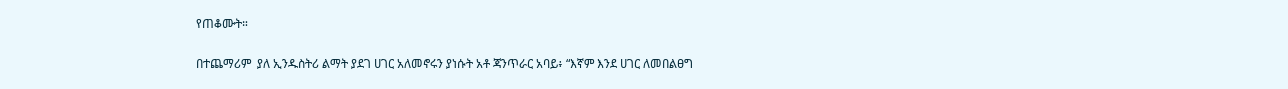የጠቆሙት።

በተጨማሪም  ያለ ኢንዱስትሪ ልማት ያደገ ሀገር አለመኖሩን ያነሱት አቶ ጃንጥራር አባይ፥ “እኛም እንደ ሀገር ለመበልፀግ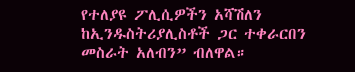የተለያዩ ፖሊሲዎችን አሻሽለን ከኢንዱስትሪያሊስቶች ጋር ተቀራርበን መስራት አለብን” ብለዋል።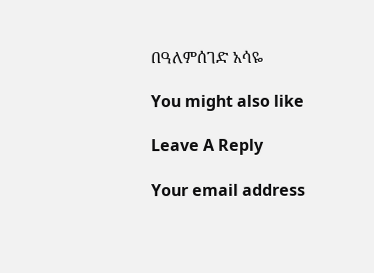በዓለምሰገድ አሳዬ

You might also like

Leave A Reply

Your email address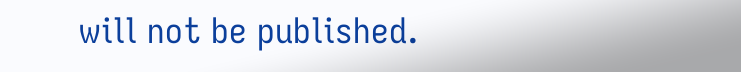will not be published.